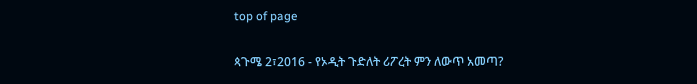top of page

ጳጉሜ 2፣2016 - የኦዲት ጉድለት ሪፖረት ምን ለውጥ አመጣ?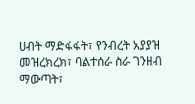ሀብት ማድፋፋት፣ የንብረት አያያዝ መዝረክረክ፣ ባልተሰራ ስራ ገንዘብ ማውጣት፣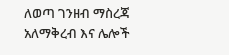ለወጣ ገንዘብ ማስረጃ አለማቅረብ እና ሌሎች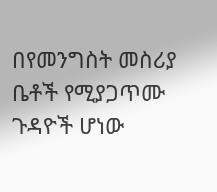በየመንግስት መስሪያ ቤቶች የሚያጋጥሙ ጉዳዮች ሆነው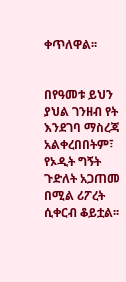ቀጥለዋል፡፡


በየዓመቱ ይህን ያህል ገንዘብ የት እንደገባ ማስረጃ አልቀረበበትም፣ የኦዲት ግኝት ጉድለት አጋጠመ በሚል ሪፖረት ሲቀርብ ቆይቷል፡፡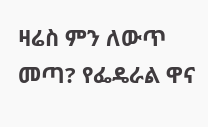ዛሬስ ምን ለውጥ መጣ? የፌዴራል ዋና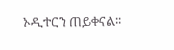ኦዲተርን ጠይቀናል፡፡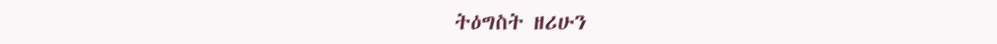ትዕግስት ዘሪሁን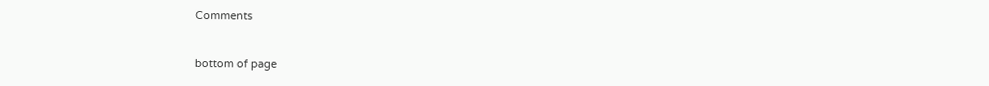Comments


bottom of page